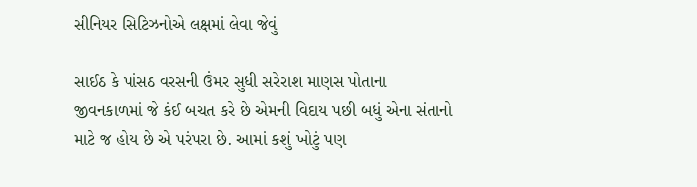સીનિયર સિટિઝનોએ લક્ષમાં લેવા જેવું

સાઈઠ કે પાંસઠ વરસની ઉંમર સુધી સરેરાશ માણસ પોતાના જીવનકાળમાં જે કંઈ બચત કરે છે એમની વિદાય પછી બધું એના સંતાનો માટે જ હોય છે એ પરંપરા છે. આમાં કશું ખોટું પણ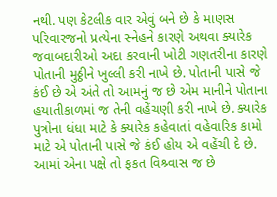નથી. પણ કેટલીક વાર એવું બને છે કે માણસ પરિવારજનો પ્રત્યેના સ્નેહને કારણે અથવા ક્યારેક જવાબદારીઓ અદા કરવાની ખોટી ગણતરીના કારણે પોતાની મુઠ્ઠીને ખુલ્લી કરી નાખે છે. પોતાની પાસે જે કંઈ છે એ અંતે તો આમનું જ છે એમ માનીને પોતાના હયાતીકાળમાં જ તેની વહેંચણી કરી નાખે છે. ક્યારેક પુત્રોના ધંધા માટે કે ક્યારેક કહેવાતાં વહેવારિક કામો માટે એ પોતાની પાસે જે કંઈ હોય એ વહેંચી દે છે. આમાં એના પક્ષે તો ફકત વિશ્ર્વાસ જ છે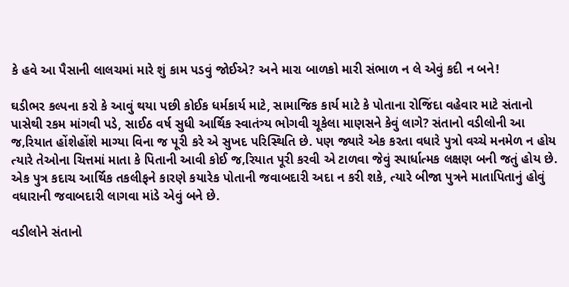કે હવે આ પૈસાની લાલચમાં મારે શું કામ પડવું જોઈએ? અને મારા બાળકો મારી સંભાળ ન લે એવું કદી ન બને!

ઘડીભર કલ્પના કરો કે આવું થયા પછી કોઈક ધર્મકાર્ય માટે, સામાજિક કાર્ય માટે કે પોતાના રોજિંદા વહેવાર માટે સંતાનો પાસેથી રકમ માંગવી પડે, સાઈઠ વર્ષ સુધી આર્થિક સ્વાતંત્ર્ય ભોગવી ચૂકેલા માણસને કેવું લાગે? સંતાનો વડીલોની આ જ‚રિયાત હોંશેહોંશે માગ્યા વિના જ પૂરી કરે એ સુખદ પરિસ્થિતિ છે. પણ જ્યારે એક કરતા વધારે પુત્રો વચ્ચે મનમેળ ન હોય ત્યારે તેઓના ચિત્તમાં માતા કે પિતાની આવી કોઈ જ‚રિયાત પૂરી કરવી એ ટાળવા જેવું સ્પાર્ધાત્મક લક્ષણ બની જતું હોય છે. એક પુત્ર કદાચ આર્થિક તકલીફને કારણે કયારેક પોતાની જવાબદારી અદા ન કરી શકે, ત્યારે બીજા પુત્રને માતાપિતાનું હોવું  વધારાની જવાબદારી લાગવા માંડે એવું બને છે.

વડીલોને સંતાનો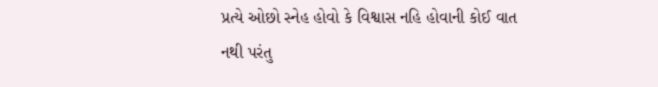પ્રત્યે ઓછો સ્નેહ હોવો કે વિશ્વાસ નહિ હોવાની કોઈ વાત નથી પરંતુ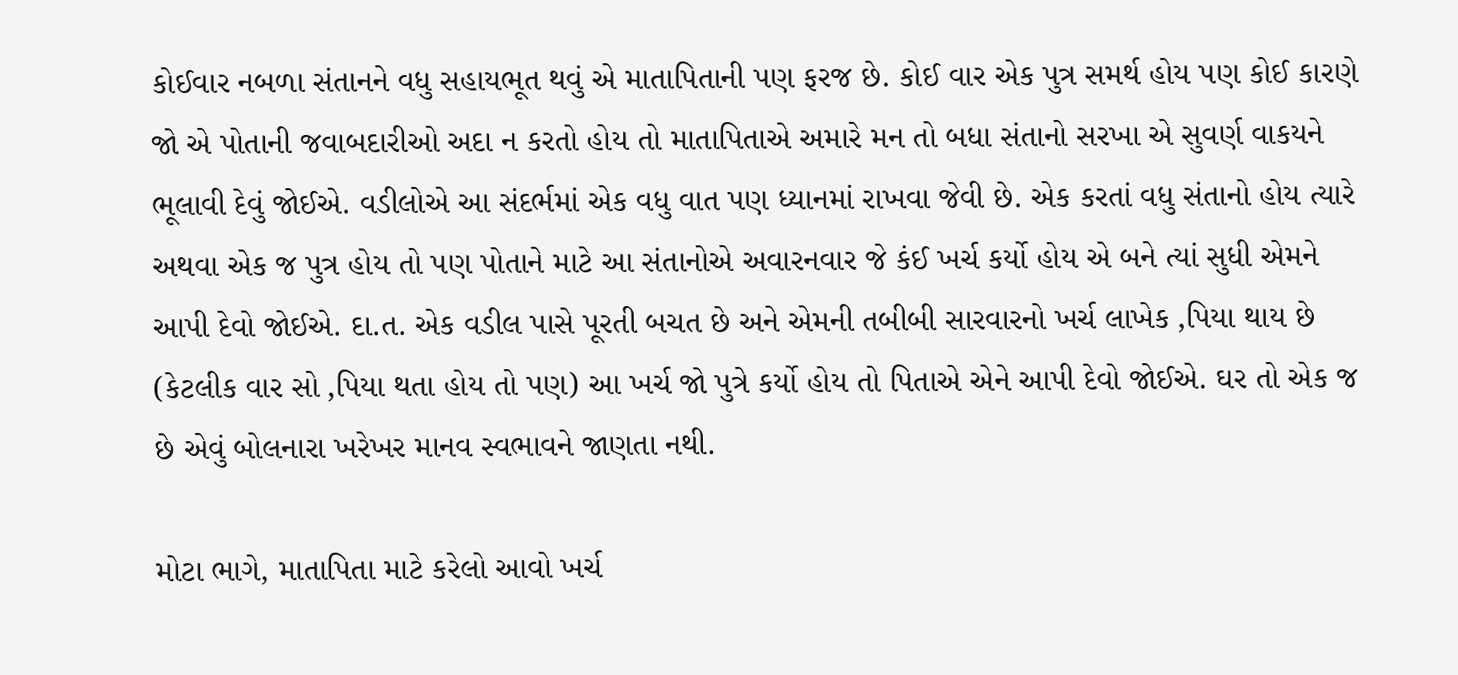કોઈવાર નબળા સંતાનને વધુ સહાયભૂત થવું એ માતાપિતાની પણ ફરજ છે. કોઈ વાર એક પુત્ર સમર્થ હોય પણ કોઈ કારણે જો એ પોતાની જવાબદારીઓ અદા ન કરતો હોય તો માતાપિતાએ અમારે મન તો બધા સંતાનો સરખા એ સુવર્ણ વાકયને ભૂલાવી દેવું જોઈએ. વડીલોએ આ સંદર્ભમાં એક વધુ વાત પણ ધ્યાનમાં રાખવા જેવી છે. એક કરતાં વધુ સંતાનો હોય ત્યારે અથવા એક જ પુત્ર હોય તો પણ પોતાને માટે આ સંતાનોએ અવારનવાર જે કંઈ ખર્ચ કર્યો હોય એ બને ત્યાં સુધી એમને આપી દેવો જોઈએ. દા.ત. એક વડીલ પાસે પૂરતી બચત છે અને એમની તબીબી સારવારનો ખર્ચ લાખેક ‚પિયા થાય છે  (કેટલીક વાર સો ‚પિયા થતા હોય તો પણ) આ ખર્ચ જો પુત્રે કર્યો હોય તો પિતાએ એને આપી દેવો જોઈએ. ઘર તો એક જ છે એવું બોલનારા ખરેખર માનવ સ્વભાવને જાણતા નથી.

મોટા ભાગે, માતાપિતા માટે કરેલો આવો ખર્ચ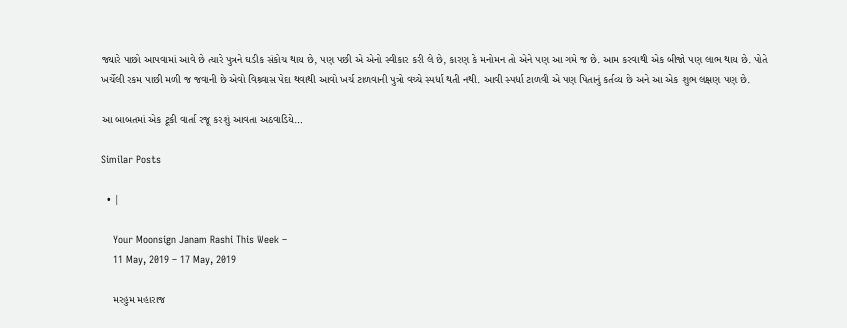જ્યારે પાછો આપવામાં આવે છે ત્યારે પુત્રને ઘડીક સંકોચ થાય છે, પણ પછી એ એનો સ્વીકાર કરી લે છે, કારણ કે મનોમન તો એને પણ આ ગમે જ છે. આમ કરવાથી એક બીજો પણ લાભ થાય છે. પોતે ખર્ચેલી રકમ પાછી મળી જ જવાની છે એવો વિશ્ર્વાસ પેદા થવાથી આવો ખર્ચ ટાળવાની પુત્રો વચ્ચે સ્પર્ધા થતી નથી. આવી સ્પર્ધા ટાળવી એ પણ પિતાનું કર્તવ્ય છે અને આ એક શુભ લક્ષણ પણ છે.

આ બાબતમાં એક ટૂકી વાર્તા રજૂ કરશું આવતા અઠવાડિયે…

Similar Posts

  • |

    Your Moonsign Janam Rashi This Week –
    11 May, 2019 – 17 May, 2019

    મરહુમ મહારાજ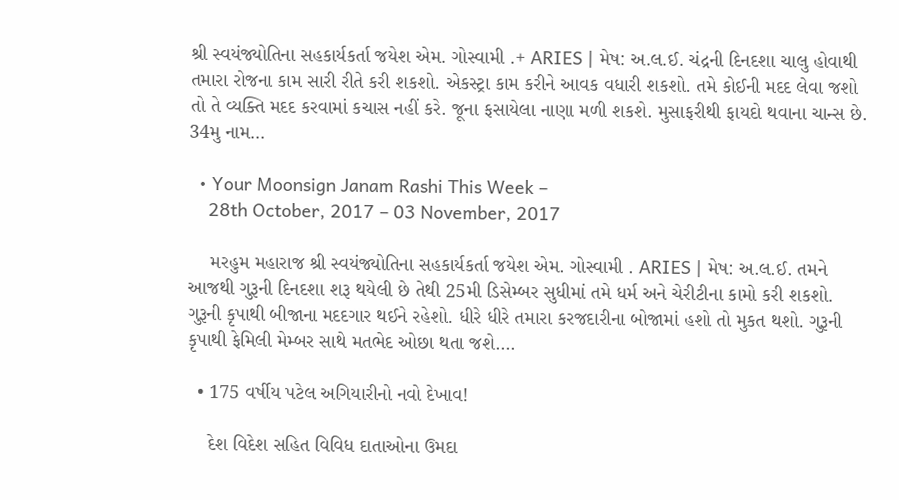શ્રી સ્વયંજ્યોતિના સહકાર્યકર્તા જયેશ એમ. ગોસ્વામી .+ ARIES | મેષ: અ.લ.ઈ. ચંદ્રની દિનદશા ચાલુ હોવાથી તમારા રોજના કામ સારી રીતે કરી શકશો. એકસ્ટ્રા કામ કરીને આવક વધારી શકશો. તમે કોઈની મદદ લેવા જશો તો તે વ્યક્તિ મદદ કરવામાં કચાસ નહીં કરે. જૂના ફસાયેલા નાણા મળી શકશે. મુસાફરીથી ફાયદો થવાના ચાન્સ છે. 34મુ નામ…

  • Your Moonsign Janam Rashi This Week –
    28th October, 2017 – 03 November, 2017

    મરહુમ મહારાજ શ્રી સ્વયંજ્યોતિના સહકાર્યકર્તા જયેશ એમ. ગોસ્વામી . ARIES | મેષ: અ.લ.ઈ. તમને આજથી ગુરૂની દિનદશા શરૂ થયેલી છે તેથી 25મી ડિસેમ્બર સુધીમાં તમે ધર્મ અને ચેરીટીના કામો કરી શકશો. ગુરૂની કૃપાથી બીજાના મદદગાર થઈને રહેશો. ધીરે ધીરે તમારા કરજદારીના બોજામાં હશો તો મુકત થશો. ગુરૂની કૃપાથી ફેમિલી મેમ્બર સાથે મતભેદ ઓછા થતા જશે….

  • 175 વર્ષીય પટેલ અગિયારીનો નવો દેખાવ!

    દેશ વિદેશ સહિત વિવિધ દાતાઓના ઉમદા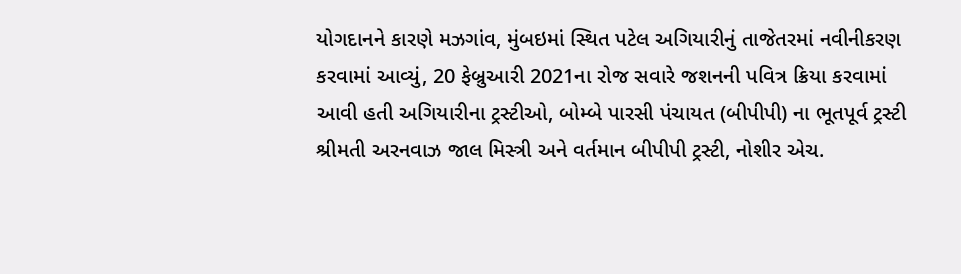યોગદાનને કારણે મઝગાંવ, મુંબઇમાં સ્થિત પટેલ અગિયારીનું તાજેતરમાં નવીનીકરણ કરવામાં આવ્યું, 20 ફેબ્રુઆરી 2021ના રોજ સવારે જશનની પવિત્ર ક્રિયા કરવામાં આવી હતી અગિયારીના ટ્રસ્ટીઓ, બોમ્બે પારસી પંચાયત (બીપીપી) ના ભૂતપૂર્વ ટ્રસ્ટી શ્રીમતી અરનવાઝ જાલ મિસ્ત્રી અને વર્તમાન બીપીપી ટ્રસ્ટી, નોશીર એચ.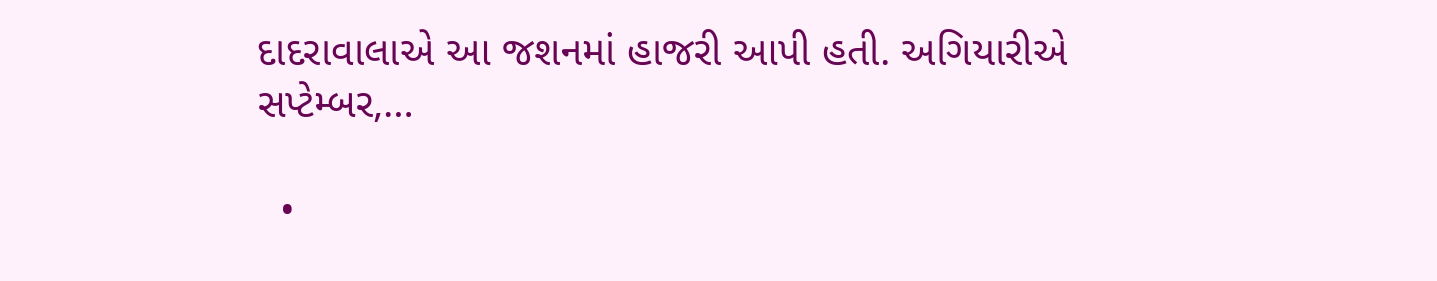દાદરાવાલાએ આ જશનમાં હાજરી આપી હતી. અગિયારીએ સપ્ટેમ્બર,…

  •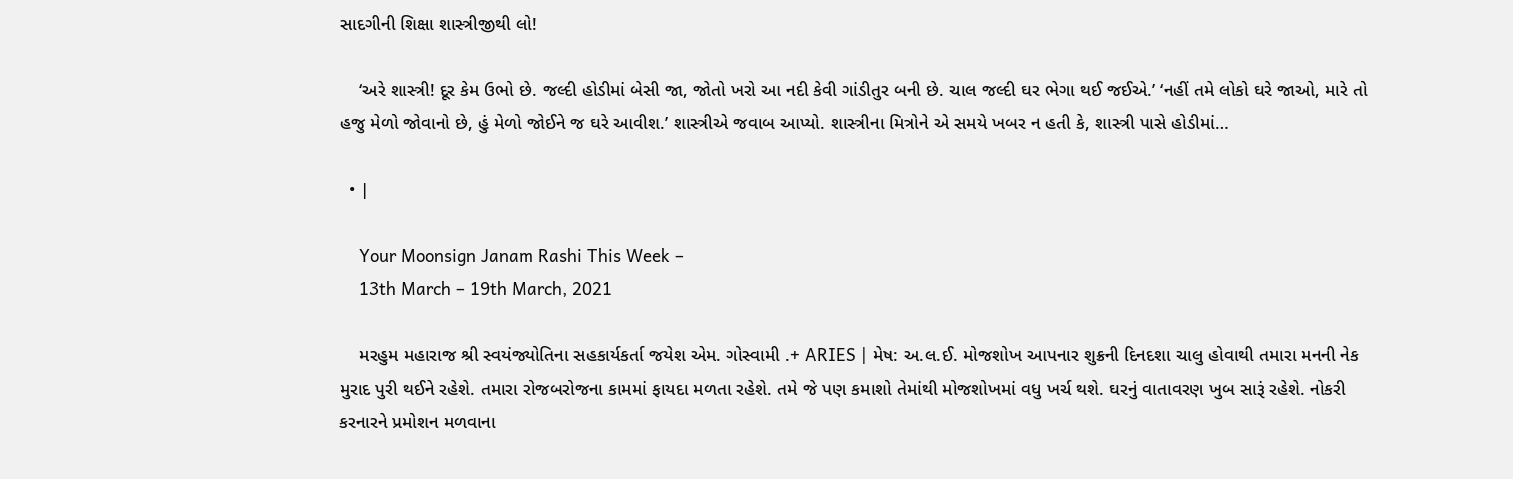સાદગીની શિક્ષા શાસ્ત્રીજીથી લો!

    ‘અરે શાસ્ત્રી! દૂર કેમ ઉભો છે. જલ્દી હોડીમાં બેસી જા, જોતો ખરો આ નદી કેવી ગાંડીતુર બની છે. ચાલ જલ્દી ઘર ભેગા થઈ જઈએ.’ ‘નહીં તમે લોકો ઘરે જાઓ, મારે તો હજુ મેળો જોવાનો છે, હું મેળો જોઈને જ ઘરે આવીશ.’ શાસ્ત્રીએ જવાબ આપ્યો. શાસ્ત્રીના મિત્રોને એ સમયે ખબર ન હતી કે, શાસ્ત્રી પાસે હોડીમાં…

  • |

    Your Moonsign Janam Rashi This Week –
    13th March – 19th March, 2021

    મરહુમ મહારાજ શ્રી સ્વયંજ્યોતિના સહકાર્યકર્તા જયેશ એમ. ગોસ્વામી .+ ARIES | મેષ: અ.લ.ઈ. મોજશોખ આપનાર શુક્રની દિનદશા ચાલુ હોવાથી તમારા મનની નેક મુરાદ પુરી થઈને રહેશે. તમારા રોજબરોજના કામમાં ફાયદા મળતા રહેશે. તમે જે પણ કમાશો તેમાંથી મોજશોખમાં વધુ ખર્ચ થશે. ઘરનું વાતાવરણ ખુબ સારૂં રહેશે. નોકરી કરનારને પ્રમોશન મળવાના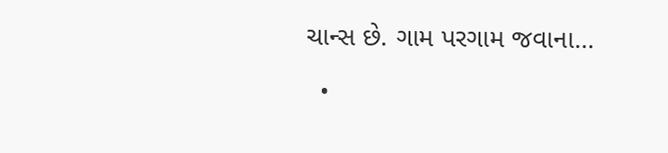ચાન્સ છે. ગામ પરગામ જવાના…

  •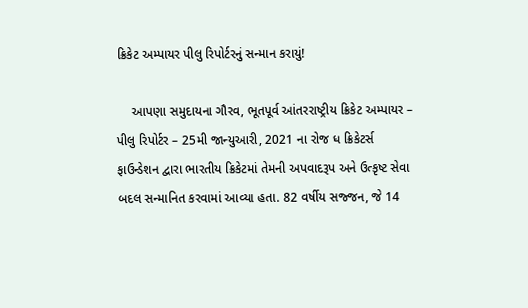ક્રિકેટ અમ્પાયર પીલુ રિપોર્ટરનું સન્માન કરાયું!

    આપણા સમુદાયના ગૌરવ, ભૂતપૂર્વ આંતરરાષ્ટ્રીય ક્રિકેટ અમ્પાયર – પીલુ રિપોર્ટર – 25મી જાન્યુઆરી, 2021 ના રોજ ધ ક્રિકેટર્સ ફાઉન્ડેશન દ્વારા ભારતીય ક્રિકેટમાં તેમની અપવાદરૂપ અને ઉત્કૃષ્ટ સેવા બદલ સન્માનિત કરવામાં આવ્યા હતા. 82 વર્ષીય સજ્જન, જે 14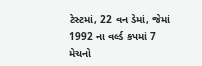ટેસ્ટમાં, 22 વન ડેમાં, જેમાં 1992 ના વર્લ્ડ કપમાં 7 મેચનો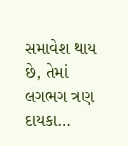સમાવેશ થાય છે, તેમાં લગભગ ત્રણ દાયકા…